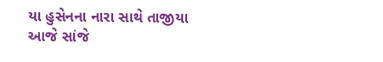યા હુસેનના નારા સાથે તાજીયા આજે સાંજે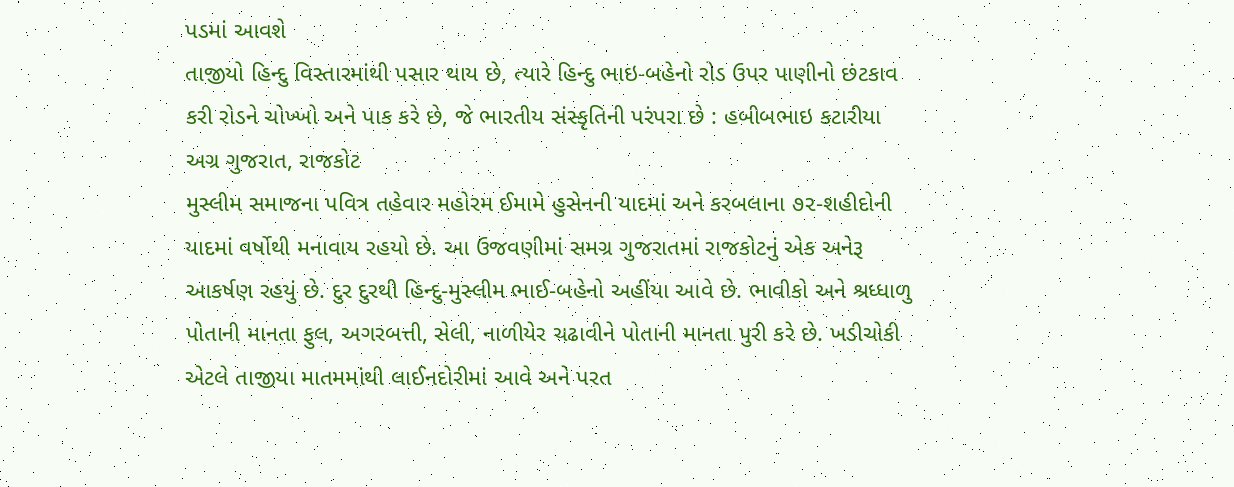પડમાં આવશે
તાજીયો હિન્દુ વિસ્તારમાંથી પસાર થાય છે, ત્યારે હિન્દુ ભાઇ-બહેનો રોડ ઉપર પાણીનો છંટકાવ કરી રોડને ચોખ્ખો અને પાક કરે છે, જે ભારતીય સંસ્કૃતિની પરંપરા છે : હબીબભાઇ કટારીયા
અગ્ર ગુજરાત, રાજકોટ
મુસ્લીમ સમાજના પવિત્ર તહેવાર મહોરમ ઈમામે હુસેનની યાદમાં અને કરબલાના ૭૨-શહીદોની યાદમાં વર્ષોથી મનાવાય રહયો છે. આ ઉજવણીમાં સમગ્ર ગુજરાતમાં રાજકોટનું એક અનેરૂ આકર્ષણ રહયું છે. દુર દુરથી હિન્દુ-મુસ્લીમ ભાઈ-બહેનો અહીંયા આવે છે. ભાવીકો અને શ્રધ્ધાળુ પોતાની માનતા ફુલ, અગરબત્તી, સેલી, નાળીયેર ચઢાવીને પોતાની માનતા પુરી કરે છે. ખડીચોકી એટલે તાજીયા માતમમાંથી લાઈનદોરીમાં આવે અને પરત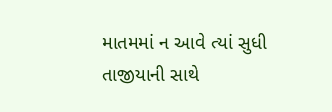માતમમાં ન આવે ત્યાં સુધી તાજીયાની સાથે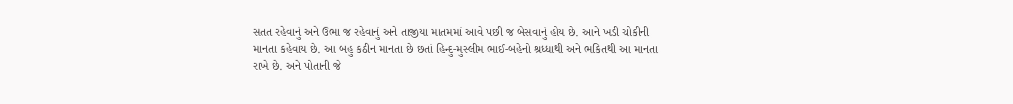સતત રહેવાનું અને ઉભા જ રહેવાનું અને તાજીયા માતમમાં આવે પછી જ બેસવાનું હોય છે. આને ખડી ચોકીની માનતા કહેવાય છે. આ બહુ કઠીન માનતા છે છતાં હિન્દુ-મુસ્લીમ ભાઈ-બહેનો શ્રધ્ધાથી અને ભકિતથી આ માનતા રાખે છે. અને પોતાની જે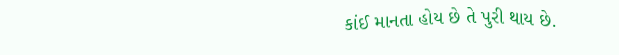કાંઈ માનતા હોય છે તે પુરી થાય છે.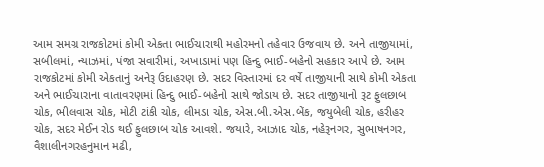આમ સમગ્ર રાજકોટમાં કોમી એકતા ભાઈચારાથી મહોરમનો તહેવાર ઉજવાય છે. અને તાજીયામાં, સબીલમાં, ન્યાઝમાં, પંજા સવારીમાં, અખાડામાં પણ હિન્દુ ભાઈ-બહેનો સહકાર આપે છે. આમ રાજકોટમાં કોમી એકતાનું અનેરૂ ઉદાહરણ છે. સદર વિસ્તારમાં દર વર્ષે તાજીયાની સાથે કોમી એકતા અને ભાઈચારાના વાતાવરણમાં હિન્દુ ભાઈ-બહેનો સાથે જોડાય છે. સદર તાજીયાનો રૂટ ફુલછાબ ચોક, ભીલવાસ ચોક, મોટી ટાંકી ચોક, લીમડા ચોક, એસ.બી.એસ.બેંક, જયુબેલી ચોક, હરીહર ચોક, સદર મેઈન રોડ થઈ ફુલછાબ ચોક આવશે. જયારે, આઝાદ ચોક, નહેરૂનગર, સુભાષનગર, વૈશાલીનગરહનુમાન મઢી,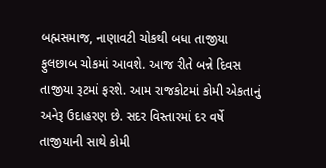બહ્મસમાજ, નાણાવટી ચોકથી બધા તાજીયા ફુલછાબ ચોકમાં આવશે. આજ રીતે બન્ને દિવસ તાજીયા રૂટમાં ફરશે. આમ રાજકોટમાં કોમી એકતાનું અનેરૂ ઉદાહરણ છે. સદર વિસ્તારમાં દર વર્ષે તાજીયાની સાથે કોમી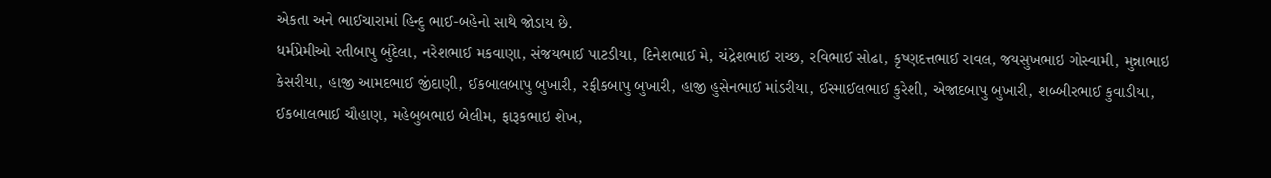એકતા અને ભાઈચારામાં હિન્દુ ભાઈ-બહેનો સાથે જોડાય છે.
ધર્મપ્રેમીઓ રતીબાપુ બુંદેલા, નરેશભાઈ મકવાણા, સંજયભાઈ પાટડીયા, દિનેશભાઈ મે, ચંદ્રેશભાઈ રાચ્છ, રવિભાઈ સોઢા, કૃષ્ણદત્તભાઈ રાવલ, જયસુખભાઇ ગોસ્વામી, મુન્નાભાઇ કેસરીયા, હાજી આમદભાઈ જીંદાણી, ઈકબાલબાપુ બુખારી, રફીકબાપુ બુખારી, હાજી હુસેનભાઈ માંડરીયા, ઈસ્માઈલભાઈ કુરેશી, એજાદબાપુ બુખારી, શબ્બીરભાઈ કુવાડીયા, ઈકબાલભાઈ ચૌહાણ, મહેબુબભાઇ બેલીમ, ફારૂકભાઇ શેખ,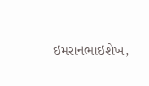ઇમરાનભાઇશેખ,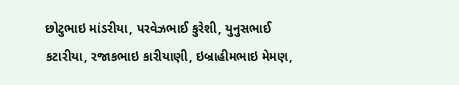છોટુભાઇ માંડરીયા, પરવેઝભાઈ કુરેશી, યુનુસભાઈ કટારીયા, રજાકભાઇ કારીયાણી, ઇબ્રાહીમભાઇ મેમણ,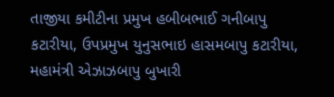તાજીયા કમીટીના પ્રમુખ હબીબભાઈ ગનીબાપુ કટારીયા, ઉપપ્રમુખ યુનુસભાઇ હાસમબાપુ કટારીયા, મહામંત્રી એઝાઝબાપુ બુખારી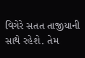વિગેરે સતત તાજીયાની સાથે રહેશે. તેમ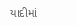યાદીમાં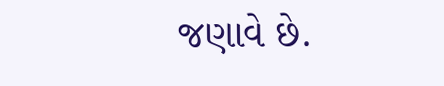જણાવે છે.